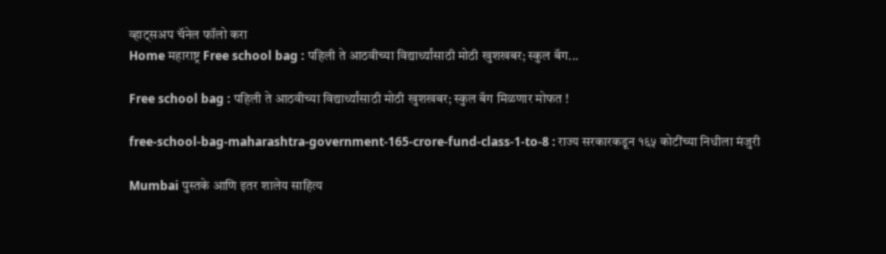व्हाट्सअप चॅनेल फॉलो करा
Home महाराष्ट्र Free school bag : पहिली ते आठवीच्या विद्यार्थ्यांसाठी मोठी खुशखबर; स्कुल बॅग...

Free school bag : पहिली ते आठवीच्या विद्यार्थ्यांसाठी मोठी खुशखबर; स्कुल बॅग मिळणार मोफत !

free-school-bag-maharashtra-government-165-crore-fund-class-1-to-8 : राज्य सरकारकडून १६५ कोटींच्या निधीला मंजुरी

Mumbai पुस्तके आणि इतर शालेय साहित्य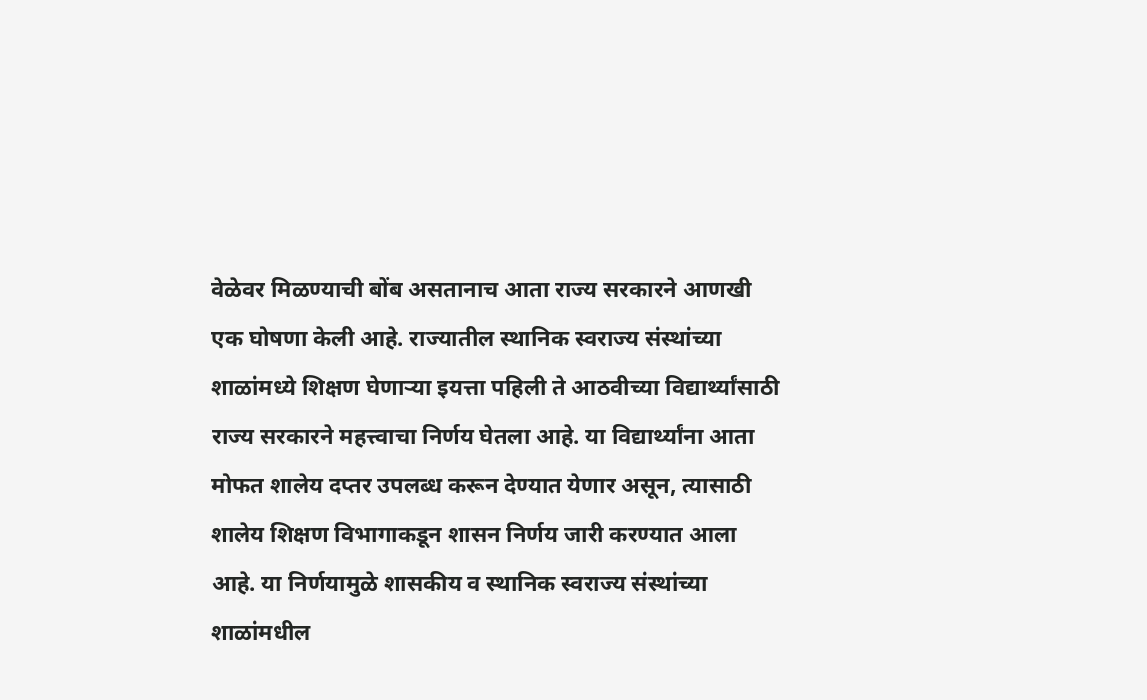वेळेवर मिळण्याची बोंब असतानाच आता राज्य सरकारने आणखी एक घोषणा केली आहे. राज्यातील स्थानिक स्वराज्य संस्थांच्या शाळांमध्ये शिक्षण घेणाऱ्या इयत्ता पहिली ते आठवीच्या विद्यार्थ्यांसाठी राज्य सरकारने महत्त्वाचा निर्णय घेतला आहे. या विद्यार्थ्यांना आता मोफत शालेय दप्तर उपलब्ध करून देण्यात येणार असून, त्यासाठी शालेय शिक्षण विभागाकडून शासन निर्णय जारी करण्यात आला आहे. या निर्णयामुळे शासकीय व स्थानिक स्वराज्य संस्थांच्या शाळांमधील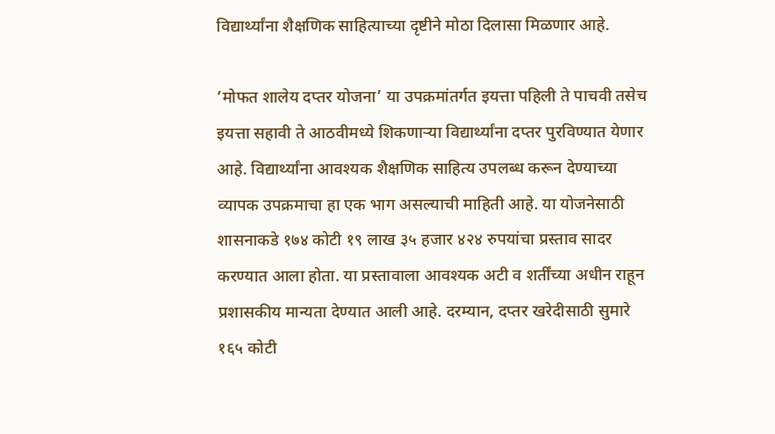विद्यार्थ्यांना शैक्षणिक साहित्याच्या दृष्टीने मोठा दिलासा मिळणार आहे.

‘मोफत शालेय दप्तर योजना’ या उपक्रमांतर्गत इयत्ता पहिली ते पाचवी तसेच इयत्ता सहावी ते आठवीमध्ये शिकणाऱ्या विद्यार्थ्यांना दप्तर पुरविण्यात येणार आहे. विद्यार्थ्यांना आवश्यक शैक्षणिक साहित्य उपलब्ध करून देण्याच्या व्यापक उपक्रमाचा हा एक भाग असल्याची माहिती आहे. या योजनेसाठी शासनाकडे १७४ कोटी १९ लाख ३५ हजार ४२४ रुपयांचा प्रस्ताव सादर करण्यात आला होता. या प्रस्तावाला आवश्यक अटी व शर्तींच्या अधीन राहून प्रशासकीय मान्यता देण्यात आली आहे. दरम्यान, दप्तर खरेदीसाठी सुमारे १६५ कोटी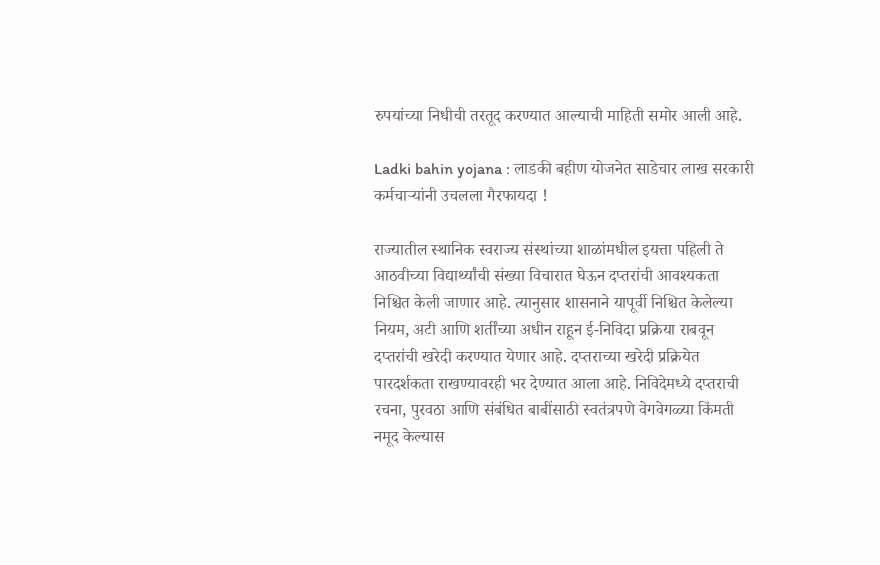रुपयांच्या निधीची तरतूद करण्यात आल्याची माहिती समोर आली आहे.

Ladki bahin yojana : लाडकी बहीण योजनेत साडेचार लाख सरकारी कर्मचाऱ्यांनी उचलला गैरफायदा !

राज्यातील स्थानिक स्वराज्य संस्थांच्या शाळांमधील इयत्ता पहिली ते आठवीच्या विद्यार्थ्यांची संख्या विचारात घेऊन दप्तरांची आवश्यकता निश्चित केली जाणार आहे. त्यानुसार शासनाने यापूर्वी निश्चित केलेल्या नियम, अटी आणि शर्तींच्या अधीन राहून ई-निविदा प्रक्रिया राबवून दप्तरांची खरेदी करण्यात येणार आहे. दप्तराच्या खरेदी प्रक्रियेत पारदर्शकता राखण्यावरही भर देण्यात आला आहे. निविदेमध्ये दप्तराची रचना, पुरवठा आणि संबंधित बाबींसाठी स्वतंत्रपणे वेगवेगळ्या किंमती नमूद केल्यास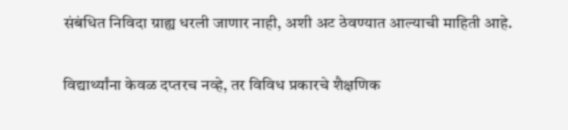संबंधित निविदा ग्राह्य धरली जाणार नाही, अशी अट ठेवण्यात आल्याची माहिती आहे.

विद्यार्थ्यांना केवळ दप्तरच नव्हे, तर विविध प्रकारचे शैक्षणिक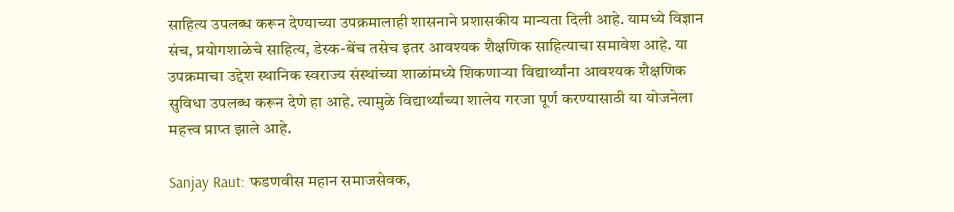साहित्य उपलब्ध करून देण्याच्या उपक्रमालाही शासनाने प्रशासकीय मान्यता दिली आहे. यामध्ये विज्ञान संच, प्रयोगशाळेचे साहित्य, डेस्क-बेंच तसेच इतर आवश्यक शैक्षणिक साहित्याचा समावेश आहे. या उपक्रमाचा उद्देश स्थानिक स्वराज्य संस्थांच्या शाळांमध्ये शिकणाऱ्या विद्यार्थ्यांना आवश्यक शैक्षणिक सुविधा उपलब्ध करून देणे हा आहे. त्यामुळे विद्यार्थ्यांच्या शालेय गरजा पूर्ण करण्यासाठी या योजनेला महत्त्व प्राप्त झाले आहे.

Sanjay Raut: फडणवीस महान समाजसेवक,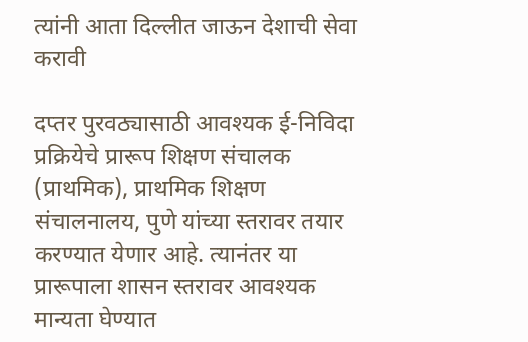त्यांनी आता दिल्लीत जाऊन देशाची सेवा करावी

दप्तर पुरवठ्यासाठी आवश्यक ई-निविदा प्रक्रियेचे प्रारूप शिक्षण संचालक (प्राथमिक), प्राथमिक शिक्षण संचालनालय, पुणे यांच्या स्तरावर तयार करण्यात येणार आहे. त्यानंतर या प्रारूपाला शासन स्तरावर आवश्यक मान्यता घेण्यात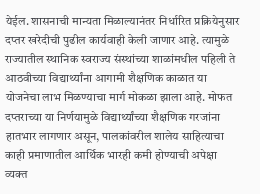येईल. शासनाची मान्यता मिळाल्यानंतर निर्धारित प्रक्रियेनुसार दप्तर खरेदीची पुढील कार्यवाही केली जाणार आहे. त्यामुळे राज्यातील स्थानिक स्वराज्य संस्थांच्या शाळांमधील पहिली ते आठवीच्या विद्यार्थ्यांना आगामी शैक्षणिक काळात या योजनेचा लाभ मिळण्याचा मार्ग मोकळा झाला आहे. मोफत दप्तराच्या या निर्णयामुळे विद्यार्थ्यांच्या शैक्षणिक गरजांना हातभार लागणार असून, पालकांवरील शालेय साहित्याचा काही प्रमाणातील आर्थिक भारही कमी होण्याची अपेक्षा व्यक्त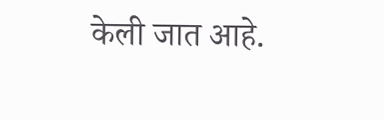केली जात आहे.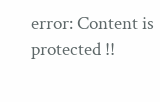error: Content is protected !!